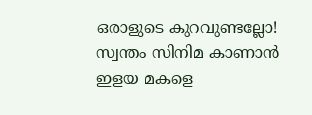ഒരാളുടെ കുറവുണ്ടല്ലോ! സ്വന്തം സിനിമ കാണാന്‍ ഇളയ മകളെ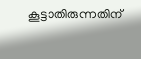കൂട്ടാതിരുന്നതിന്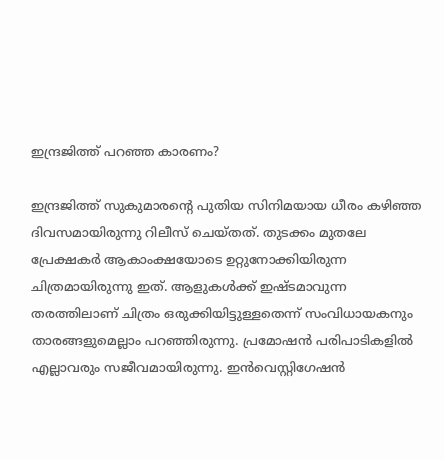ഇന്ദ്രജിത്ത് പറഞ്ഞ കാരണം?

ഇന്ദ്രജിത്ത് സുകുമാരന്റെ പുതിയ സിനിമയായ ധീരം കഴിഞ്ഞ ദിവസമായിരുന്നു റിലീസ് ചെയ്തത്. തുടക്കം മുതലേ പ്രേക്ഷകര്‍ ആകാംക്ഷയോടെ ഉറ്റുനോക്കിയിരുന്ന ചിത്രമായിരുന്നു ഇത്. ആളുകള്‍ക്ക് ഇഷ്ടമാവുന്ന തരത്തിലാണ് ചിത്രം ഒരുക്കിയിട്ടുള്ളതെന്ന് സംവിധായകനും താരങ്ങളുമെല്ലാം പറഞ്ഞിരുന്നു. പ്രമോഷന്‍ പരിപാടികളില്‍ എല്ലാവരും സജീവമായിരുന്നു. ഇന്‍വെസ്റ്റിഗേഷന്‍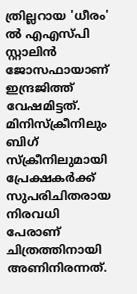ത്രില്ലറായ 'ധീരം' ല്‍ എഎസ്പി സ്റ്റാലിന്‍ ജോസഫായാണ് ഇന്ദ്രജിത്ത് വേഷമിട്ടത്. മിനിസ്‌ക്രീനിലും ബിഗ് സ്‌ക്രീനിലുമായി പ്രേക്ഷകര്‍ക്ക് സുപരിചിതരായ നിരവധി പേരാണ് ചിത്രത്തിനായി അണിനിരന്നത്.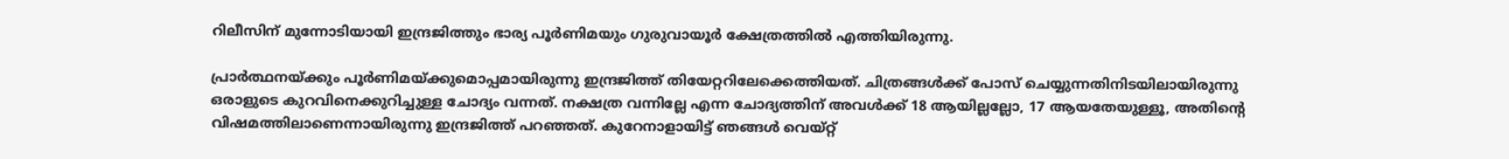റിലീസിന് മുന്നോടിയായി ഇന്ദ്രജിത്തും ഭാര്യ പൂര്‍ണിമയും ഗുരുവായൂര്‍ ക്ഷേത്രത്തില്‍ എത്തിയിരുന്നു.

പ്രാര്‍ത്ഥനയ്ക്കും പൂര്‍ണിമയ്ക്കുമൊപ്പമായിരുന്നു ഇന്ദ്രജിത്ത് തിയേറ്ററിലേക്കെത്തിയത്. ചിത്രങ്ങള്‍ക്ക് പോസ് ചെയ്യുന്നതിനിടയിലായിരുന്നു ഒരാളുടെ കുറവിനെക്കുറിച്ചുള്ള ചോദ്യം വന്നത്. നക്ഷത്ര വന്നില്ലേ എന്ന ചോദ്യത്തിന് അവള്‍ക്ക് 18 ആയില്ലല്ലോ, 17 ആയതേയുള്ളൂ, അതിന്റെ വിഷമത്തിലാണെന്നായിരുന്നു ഇന്ദ്രജിത്ത് പറഞ്ഞത്. കുറേനാളായിട്ട് ഞങ്ങള്‍ വെയ്റ്റ്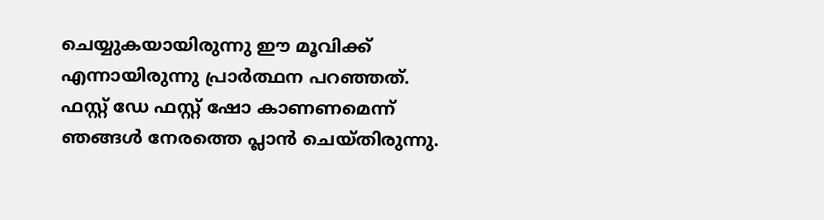ചെയ്യുകയായിരുന്നു ഈ മൂവിക്ക് എന്നായിരുന്നു പ്രാര്‍ത്ഥന പറഞ്ഞത്. ഫസ്റ്റ് ഡേ ഫസ്റ്റ് ഷോ കാണണമെന്ന് ഞങ്ങള്‍ നേരത്തെ പ്ലാന്‍ ചെയ്തിരുന്നു.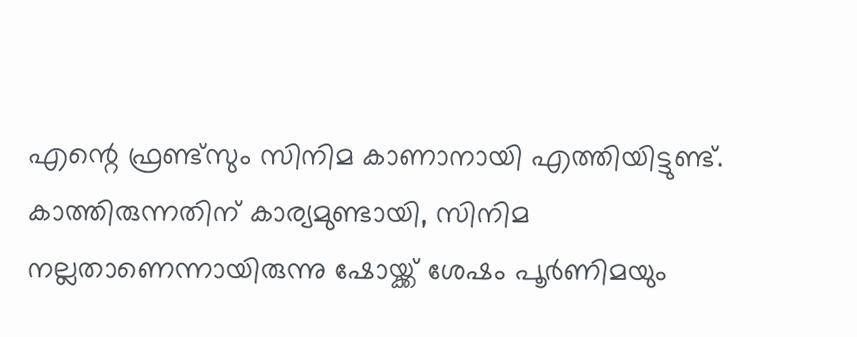എന്റെ ഫ്രണ്ട്‌സും സിനിമ കാണാനായി എത്തിയിട്ടുണ്ട്. കാത്തിരുന്നതിന് കാര്യമുണ്ടായി, സിനിമ നല്ലതാണെന്നായിരുന്നു ഷോയ്ക്ക് ശേഷം പൂര്‍ണിമയും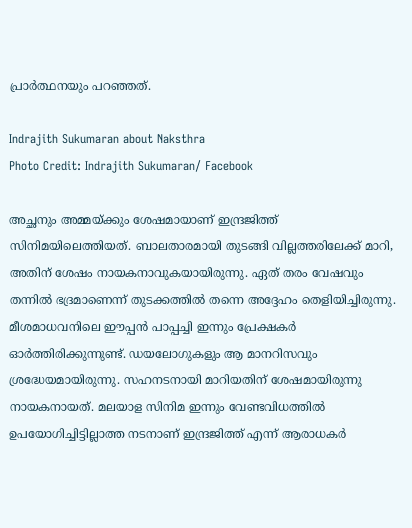പ്രാര്‍ത്ഥനയും പറഞ്ഞത്.

Indrajith Sukumaran about Naksthra
Photo Credit: Indrajith Sukumaran/ Facebook

അച്ഛനും അമ്മയ്ക്കും ശേഷമായാണ് ഇന്ദ്രജിത്ത് സിനിമയിലെത്തിയത്. ബാലതാരമായി തുടങ്ങി വില്ലത്തരിലേക്ക് മാറി, അതിന് ശേഷം നായകനാവുകയായിരുന്നു. ഏത് തരം വേഷവും തന്നില്‍ ഭദ്രമാണെന്ന് തുടക്കത്തില്‍ തന്നെ അദ്ദേഹം തെളിയിച്ചിരുന്നു. മീശമാധവനിലെ ഈപ്പന്‍ പാപ്പച്ചി ഇന്നും പ്രേക്ഷകര്‍ ഓര്‍ത്തിരിക്കുന്നുണ്ട്. ഡയലോഗുകളും ആ മാനറിസവും ശ്രദ്ധേയമായിരുന്നു. സഹനടനായി മാറിയതിന് ശേഷമായിരുന്നു നായകനായത്. മലയാള സിനിമ ഇന്നും വേണ്ടവിധത്തില്‍ ഉപയോഗിച്ചിട്ടില്ലാത്ത നടനാണ് ഇന്ദ്രജിത്ത് എന്ന് ആരാധകര്‍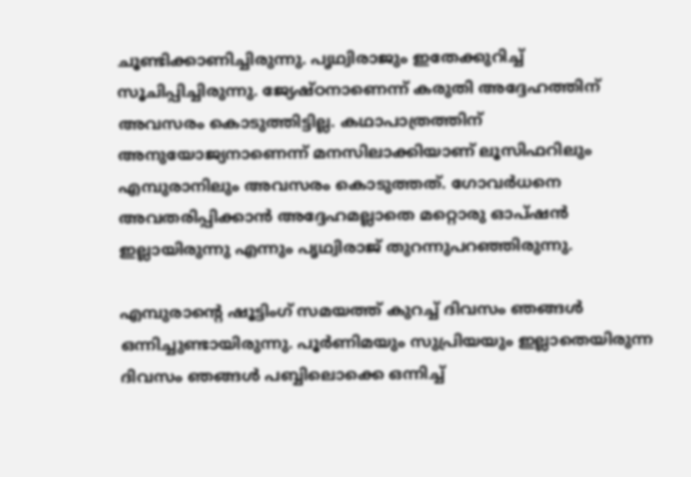ചൂണ്ടിക്കാണിച്ചിരുന്നു. പൃഥ്വിരാജും ഇതേക്കുറിച്ച് സൂചിപ്പിച്ചിരുന്നു. ജ്യേഷ്ഠനാണെന്ന് കരുതി അദ്ദേഹത്തിന് അവസരം കൊടുത്തിട്ടില്ല. കഥാപാത്രത്തിന് അനുയോജ്യനാണെന്ന് മനസിലാക്കിയാണ് ലൂസിഫറിലും എമ്പുരാനിലും അവസരം കൊടുത്തത്. ഗോവര്‍ധനെ അവതരിപ്പിക്കാന്‍ അദ്ദേഹമല്ലാതെ മറ്റൊരു ഓപ്ഷന്‍ ഇല്ലായിരുന്നു എന്നും പൃഥ്വിരാജ് തുറന്നുപറഞ്ഞിരുന്നു.

എമ്പുരാന്റെ ഷൂട്ടിംഗ് സമയത്ത് കുറച്ച് ദിവസം ഞങ്ങള്‍ ഒന്നിച്ചുണ്ടായിരുന്നു. പൂര്‍ണിമയും സുപ്രിയയും ഇല്ലാതെയിരുന്ന ദിവസം ഞങ്ങള്‍ പബ്ബിലൊക്കെ ഒന്നിച്ച്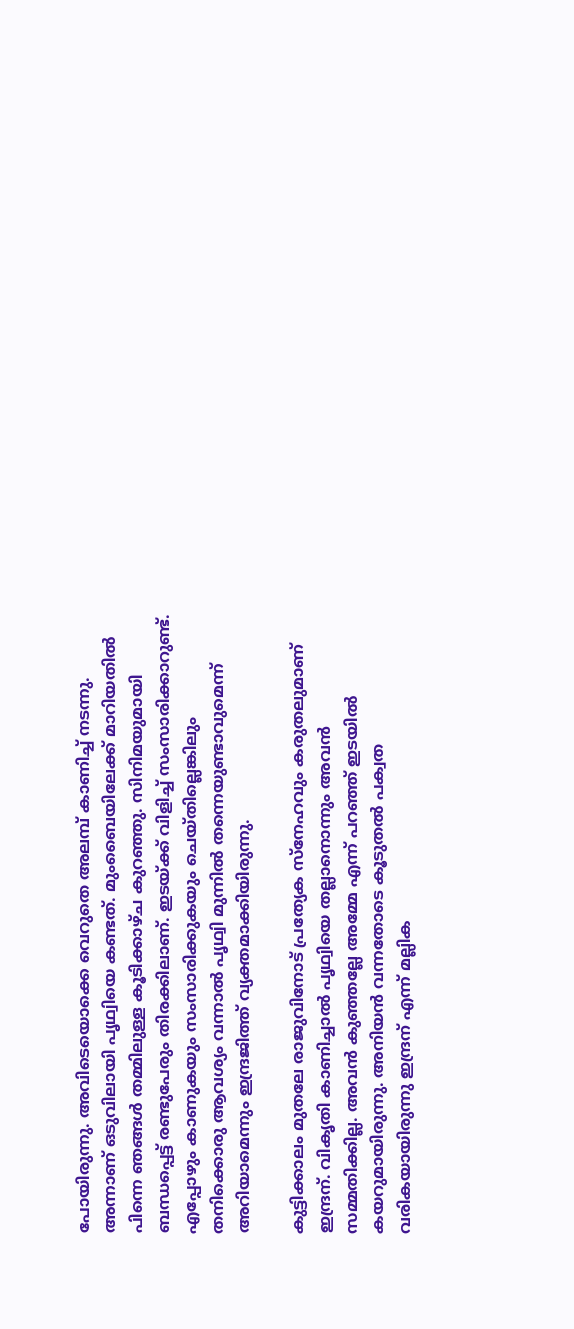പോയിരുന്നു. അവിടെയൊക്കെ വെറുതെ അലമ്പ് കാണിച്ച് നടന്നു. അന്നാണ് ഒടുവിലായി പൃഥ്വിയെ കണ്ടത്. മുംബൈയിലേക്ക് മാറിയതില്‍ പിന്നെ ഞങ്ങള്‍ തമ്മിലുള്ള കൂടിക്കാഴ്ച കുറഞ്ഞു. സിനിമയുമായി ബന്ധപ്പെട്ട് രണ്ടുപേരും തിരക്കിലാണ്. ഇടയ്ക്ക് വിളിച്ച് സംസാരിക്കാറുണ്ട്. എപ്പോഴും കാണുകയും സംസാരിക്കുകയും ചെയ്തില്ലെങ്കിലും തനിക്കൊരു ആവശ്യം വന്നാല്‍ പൃഥ്വി മുന്നില്‍ തന്നെയുണ്ടാവുമെന്ന് അറിയാമെന്നും ഇന്ദ്രജിത്ത് വ്യക്തമാക്കിയിരുന്നു.

കുട്ടിക്കാലം മുതലേ രാജുവിനോട് പ്രത്യേക സ്‌നേഹവും കരുതലുമാണ് ഇന്ദ്രന്. വികൃതി കാണിച്ചാല്‍ പൃഥ്വിയെ തല്ലാനൊന്നും അവന്‍ സമ്മതിക്കില്ല. അവന്‍ കുഞ്ഞല്ലേ അമ്മേ എന്ന് പറഞ്ഞ് ഇടയില്‍ കയറുമായിരുന്നു. അനിയന്‍ വന്നതോടെ കൂടുതല്‍ പക്വത വരികയായിരുന്നു ഇന്ദ്രന് എന്ന് മല്ലിക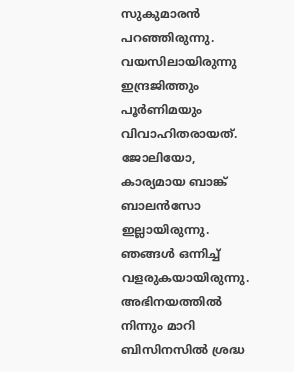സുകുമാരന്‍ പറഞ്ഞിരുന്നു. വയസിലായിരുന്നു ഇന്ദ്രജിത്തും പൂര്‍ണിമയും വിവാഹിതരായത്. ജോലിയോ, കാര്യമായ ബാങ്ക് ബാലന്‍സോ ഇല്ലായിരുന്നു. ഞങ്ങള്‍ ഒന്നിച്ച് വളരുകയായിരുന്നു. അഭിനയത്തില്‍ നിന്നും മാറി ബിസിനസില്‍ ശ്രദ്ധ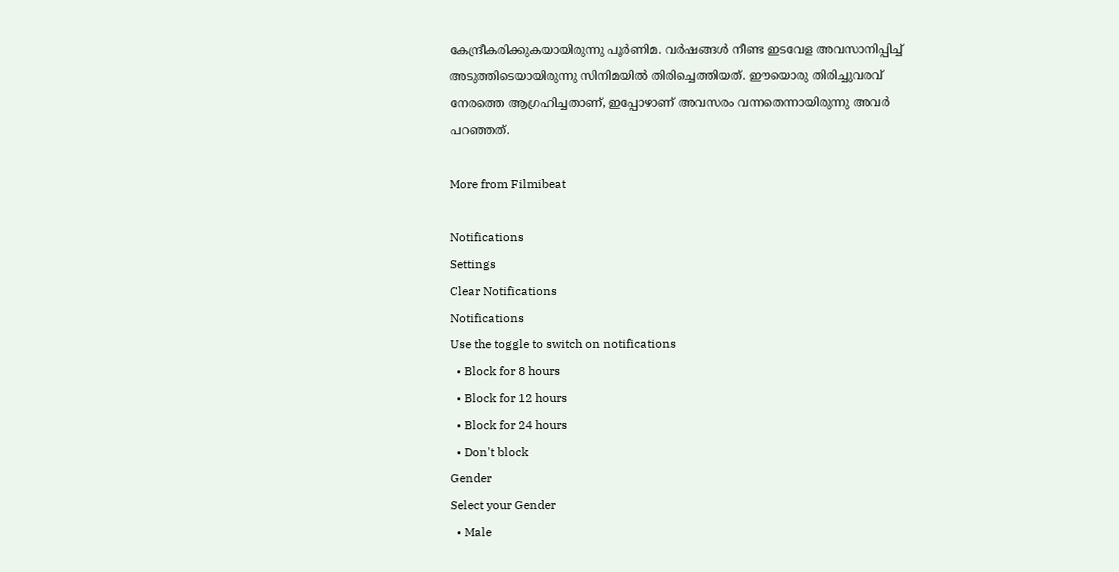കേന്ദ്രീകരിക്കുകയായിരുന്നു പൂര്‍ണിമ. വര്‍ഷങ്ങള്‍ നീണ്ട ഇടവേള അവസാനിപ്പിച്ച് അടുത്തിടെയായിരുന്നു സിനിമയില്‍ തിരിച്ചെത്തിയത്. ഈയൊരു തിരിച്ചുവരവ് നേരത്തെ ആഗ്രഹിച്ചതാണ്, ഇപ്പോഴാണ് അവസരം വന്നതെന്നായിരുന്നു അവര്‍ പറഞ്ഞത്.

More from Filmibeat

Notifications
Settings
Clear Notifications
Notifications
Use the toggle to switch on notifications
  • Block for 8 hours
  • Block for 12 hours
  • Block for 24 hours
  • Don't block
Gender
Select your Gender
  • Male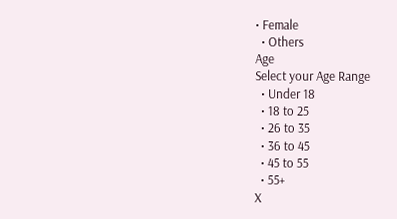• Female
  • Others
Age
Select your Age Range
  • Under 18
  • 18 to 25
  • 26 to 35
  • 36 to 45
  • 45 to 55
  • 55+
X